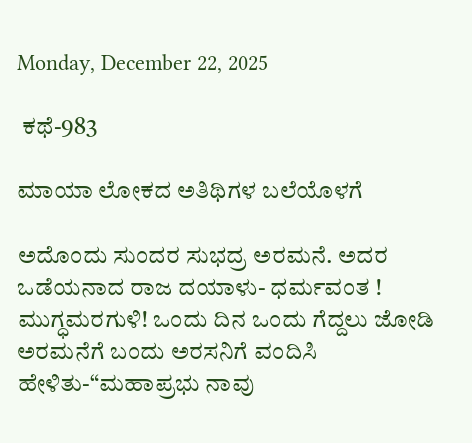Monday, December 22, 2025

 ಕಥೆ-983

ಮಾಯಾ ಲೋಕದ ಅತಿಥಿಗಳ ಬಲೆಯೊಳಗೆ

ಅದೊಂದು ಸುಂದರ ಸುಭದ್ರ ಅರಮನೆ. ಅದರ ಒಡೆಯನಾದ ರಾಜ ದಯಾಳು- ಧರ್ಮವಂತ ! ಮುಗ್ಧಮರಗುಳಿ! ಒಂದು ದಿನ ಒಂದು ಗೆದ್ದಲು ಜೋಡಿ ಅರಮನೆಗೆ ಬಂದು ಅರಸನಿಗೆ ವಂದಿಸಿ ಹೇಳಿತು-“ಮಹಾಪ್ರಭು ನಾವು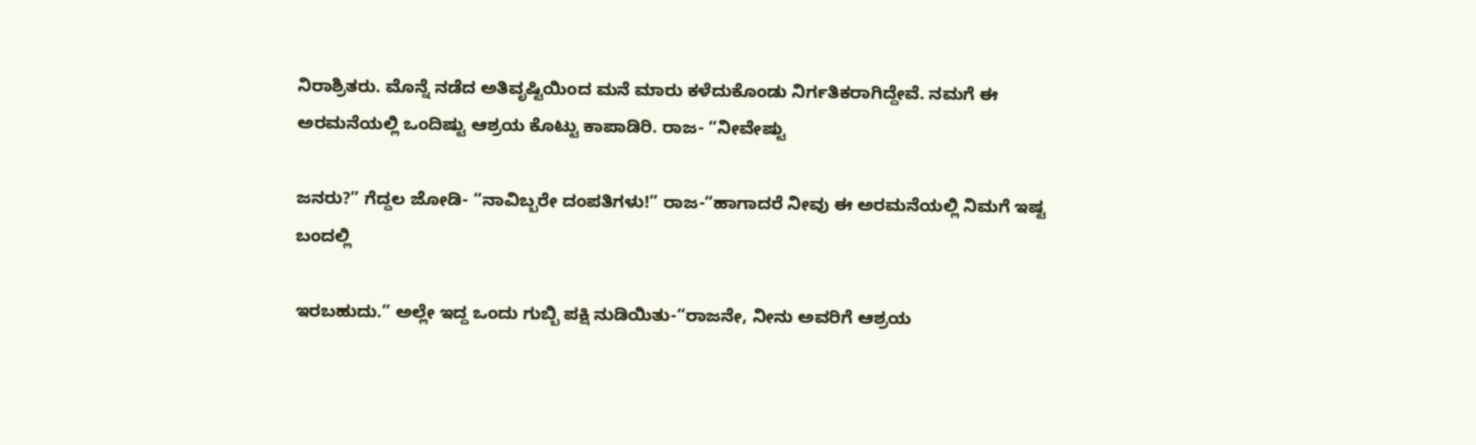ನಿರಾಶ್ರಿತರು. ಮೊನ್ನೆ ನಡೆದ ಅತಿವೃಷ್ಟಿಯಿಂದ ಮನೆ ಮಾರು ಕಳೆದುಕೊಂಡು ನಿರ್ಗತಿಕರಾಗಿದ್ದೇವೆ. ನಮಗೆ ಈ ಅರಮನೆಯಲ್ಲಿ ಒಂದಿಷ್ಟು ಆಶ್ರಯ ಕೊಟ್ಟು ಕಾಪಾಡಿರಿ. ರಾಜ- “ನೀವೇಷ್ಟು

ಜನರು?” ಗೆದ್ದಲ ಜೋಡಿ- “ನಾವಿಬ್ಬರೇ ದಂಪತಿಗಳು!” ರಾಜ-“ಹಾಗಾದರೆ ನೀವು ಈ ಅರಮನೆಯಲ್ಲಿ ನಿಮಗೆ ಇಷ್ಟ ಬಂದಲ್ಲಿ

ಇರಬಹುದು.” ಅಲ್ಲೇ ಇದ್ದ ಒಂದು ಗುಬ್ಬಿ ಪಕ್ಷಿ ನುಡಿಯಿತು-“ರಾಜನೇ, ನೀನು ಅವರಿಗೆ ಆಶ್ರಯ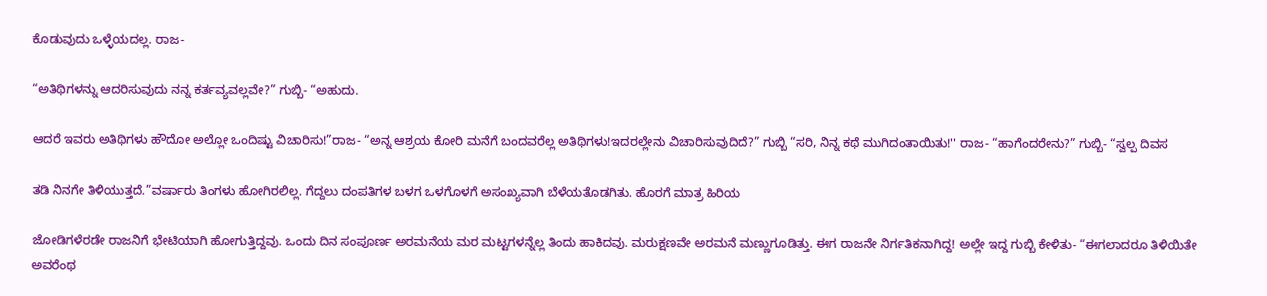ಕೊಡುವುದು ಒಳ್ಳೆಯದಲ್ಲ. ರಾಜ-

“ಅತಿಥಿಗಳನ್ನು ಆದರಿಸುವುದು ನನ್ನ ಕರ್ತವ್ಯವಲ್ಲವೇ?” ಗುಬ್ಬಿ- “ಅಹುದು.

ಆದರೆ ಇವರು ಅತಿಥಿಗಳು ಹೌದೋ ಅಲ್ಲೋ ಒಂದಿಷ್ಟು ವಿಚಾರಿಸು!”ರಾಜ- “ಅನ್ನ ಆಶ್ರಯ ಕೋರಿ ಮನೆಗೆ ಬಂದವರೆಲ್ಲ ಅತಿಥಿಗಳು!ಇದರಲ್ಲೇನು ವಿಚಾರಿಸುವುದಿದೆ?” ಗುಬ್ಬಿ “ಸರಿ, ನಿನ್ನ ಕಥೆ ಮುಗಿದಂತಾಯಿತು!'' ರಾಜ- “ಹಾಗೆಂದರೇನು?” ಗುಬ್ಬಿ- “ಸ್ವಲ್ಪ ದಿವಸ

ತಡಿ ನಿನಗೇ ತಿಳಿಯುತ್ತದೆ.”ವರ್ಷಾರು ತಿಂಗಳು ಹೋಗಿರಲಿಲ್ಲ. ಗೆದ್ದಲು ದಂಪತಿಗಳ ಬಳಗ ಒಳಗೊಳಗೆ ಅಸಂಖ್ಯವಾಗಿ ಬೆಳೆಯತೊಡಗಿತು. ಹೊರಗೆ ಮಾತ್ರ ಹಿರಿಯ

ಜೋಡಿಗಳೆರಡೇ ರಾಜನಿಗೆ ಭೇಟಿಯಾಗಿ ಹೋಗುತ್ತಿದ್ದವು. ಒಂದು ದಿನ ಸಂಪೂರ್ಣ ಅರಮನೆಯ ಮರ ಮಟ್ಟಗಳನ್ನೆಲ್ಲ ತಿಂದು ಹಾಕಿದವು. ಮರುಕ್ಷಣವೇ ಅರಮನೆ ಮಣ್ಣುಗೂಡಿತ್ತು. ಈಗ ರಾಜನೇ ನಿರ್ಗತಿಕನಾಗಿದ್ದ! ಅಲ್ಲೇ ಇದ್ದ ಗುಬ್ಬಿ ಕೇಳಿತು- “ಈಗಲಾದರೂ ತಿಳಿಯಿತೇ ಅವರೆಂಥ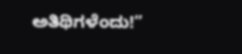ಅತಿಥಿಗಳೆಂದು!”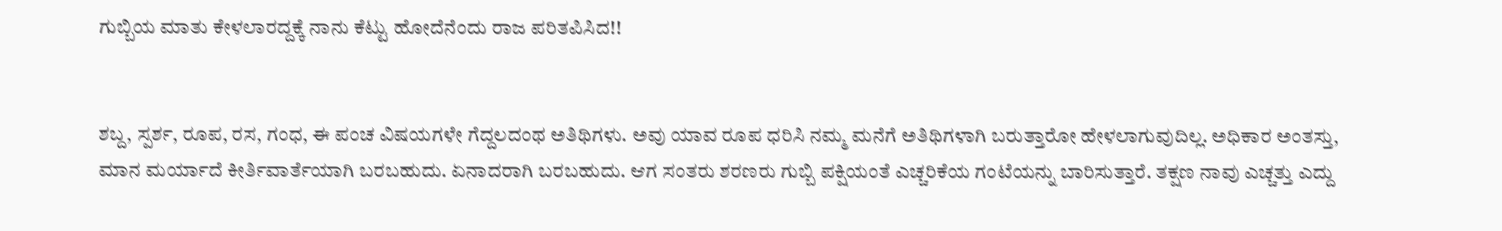ಗುಬ್ಬಿಯ ಮಾತು ಕೇಳಲಾರದ್ದಕ್ಕೆ ನಾನು ಕೆಟ್ಟು ಹೋದೆನೆಂದು ರಾಜ ಪರಿತಪಿಸಿದ!!


ಶಬ್ದ, ಸ್ಪರ್ಶ, ರೂಪ, ರಸ, ಗಂಧ, ಈ ಪಂಚ ವಿಷಯಗಳೇ ಗೆದ್ದಲದಂಥ ಅತಿಥಿಗಳು. ಅವು ಯಾವ ರೂಪ ಧರಿಸಿ ನಮ್ಮ ಮನೆಗೆ ಅತಿಥಿಗಳಾಗಿ ಬರುತ್ತಾರೋ ಹೇಳಲಾಗುವುದಿಲ್ಲ. ಅಧಿಕಾರ ಅಂತಸ್ತು, ಮಾನ ಮರ್ಯಾದೆ ಕೀರ್ತಿವಾರ್ತೆಯಾಗಿ ಬರಬಹುದು. ಏನಾದರಾಗಿ ಬರಬಹುದು. ಆಗ ಸಂತರು ಶರಣರು ಗುಬ್ಬಿ ಪಕ್ಷಿಯಂತೆ ಎಚ್ಚರಿಕೆಯ ಗಂಟೆಯನ್ನು ಬಾರಿಸುತ್ತಾರೆ. ತಕ್ಷಣ ನಾವು ಎಚ್ಚತ್ತು ಎದ್ದು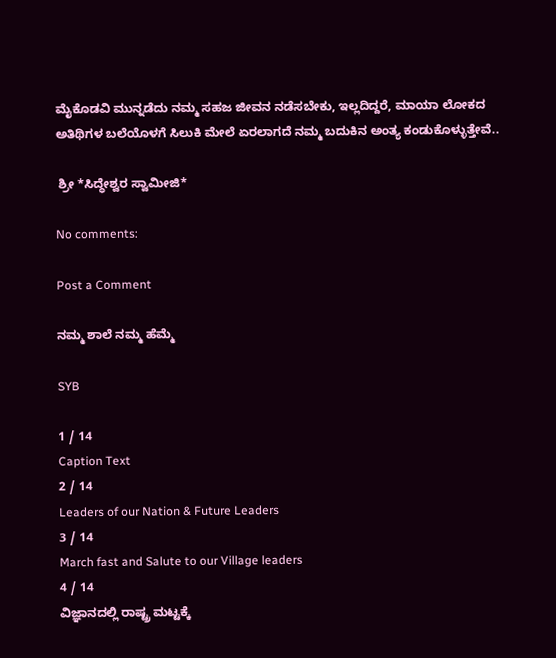ಮೈಕೊಡವಿ ಮುನ್ನಡೆದು ನಮ್ಮ ಸಹಜ ಜೀವನ ನಡೆಸಬೇಕು, ಇಲ್ಲದಿದ್ದರೆ, ಮಾಯಾ ಲೋಕದ ಅತಿಥಿಗಳ ಬಲೆಯೊಳಗೆ ಸಿಲುಕಿ ಮೇಲೆ ಏರಲಾಗದೆ ನಮ್ಮ ಬದುಕಿನ ಅಂತ್ಯ ಕಂಡುಕೊಳ್ಳುತ್ತೇವೆ..

 ಶ್ರೀ *ಸಿದ್ಧೇಶ್ವರ ಸ್ವಾಮೀಜಿ*

No comments:

Post a Comment

ನಮ್ಮ ಶಾಲೆ ನಮ್ಮ ಹೆಮ್ಮೆ

SYB

1 / 14
Caption Text
2 / 14
Leaders of our Nation & Future Leaders
3 / 14
March fast and Salute to our Village leaders
4 / 14
ವಿಜ್ಞಾನದಲ್ಲಿ ರಾಷ್ಟ್ರ ಮಟ್ಟಕ್ಕೆ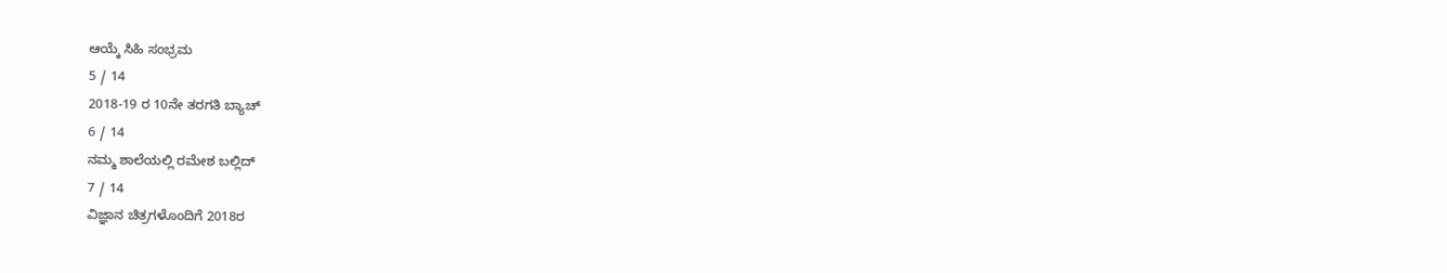ಆಯ್ಕೆ ಸಿಹಿ ಸಂಭ್ರಮ
5 / 14
2018-19 ರ 10ನೇ ತರಗತಿ ಬ್ಯಾಚ್
6 / 14
ನಮ್ಮ ಶಾಲೆಯಲ್ಲಿ ರಮೇಶ ಬಲ್ಲಿದ್
7 / 14
ವಿಜ್ಞಾನ ಚಿತ್ರಗಳೊಂದಿಗೆ 2018ರ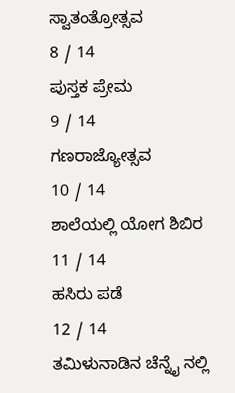ಸ್ವಾತಂತ್ರೋತ್ಸವ
8 / 14
ಪುಸ್ತಕ ಪ್ರೇಮ
9 / 14
ಗಣರಾಜ್ಯೋತ್ಸವ
10 / 14
ಶಾಲೆಯಲ್ಲಿ ಯೋಗ ಶಿಬಿರ
11 / 14
ಹಸಿರು ಪಡೆ
12 / 14
ತಮಿಳುನಾಡಿನ ಚೆನ್ನೈ ನಲ್ಲಿ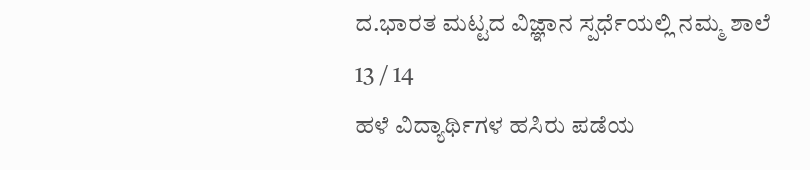ದ.ಭಾರತ ಮಟ್ಟದ ವಿಜ್ಞಾನ ಸ್ಪರ್ಧೆಯಲ್ಲಿ ನಮ್ಮ ಶಾಲೆ
13 / 14
ಹಳೆ ವಿದ್ಯಾರ್ಥಿಗಳ ಹಸಿರು ಪಡೆಯ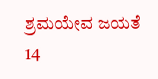ಶ್ರಮಯೇವ ಜಯತೆ
14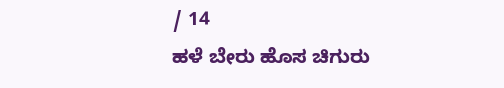/ 14
ಹಳೆ ಬೇರು ಹೊಸ ಚಿಗುರು